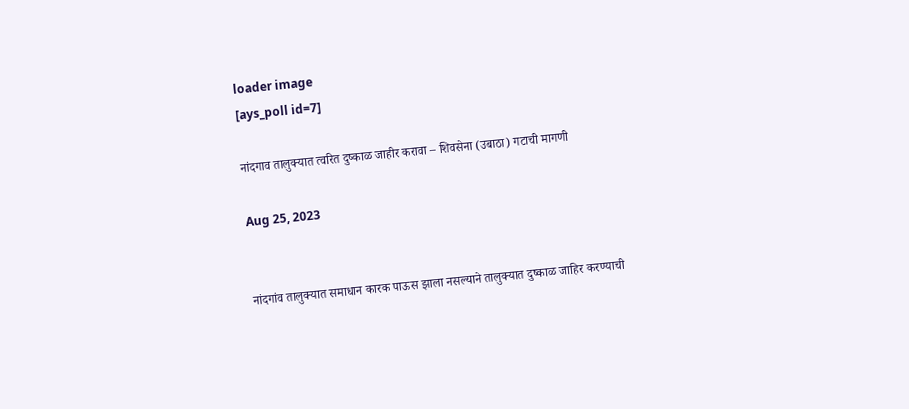loader image
[ays_poll id=7]

नांदगाव तालुक्यात त्वरित दुष्काळ जाहीर करावा – शिवसेना (उबाठा) गटाची मागणी

Aug 25, 2023


नांदगांव तालुक्यात समाधान कारक पाऊस झाला नसल्याने तालुक्यात दुष्काळ जाहिर करण्याची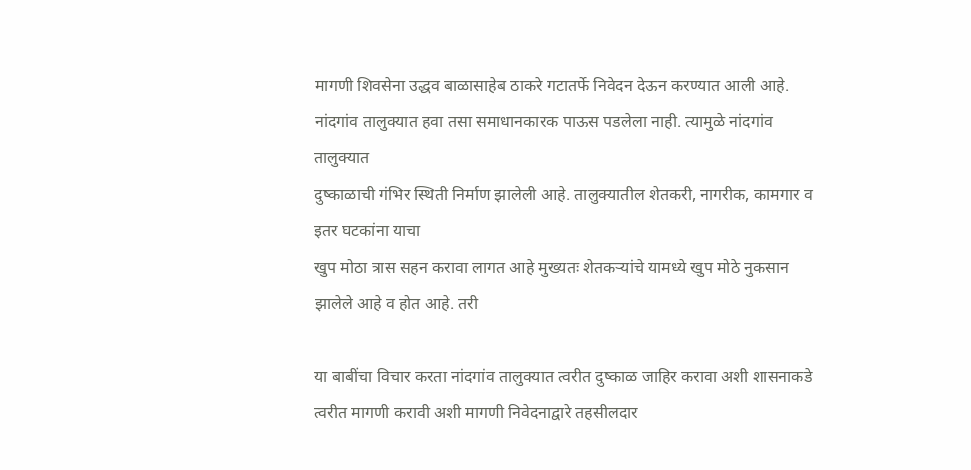मागणी शिवसेना उद्धव बाळासाहेब ठाकरे गटातर्फे निवेदन देऊन करण्यात आली आहे.
नांदगांव तालुक्यात हवा तसा समाधानकारक पाऊस पडलेला नाही. त्यामुळे नांदगांव तालुक्यात
दुष्काळाची गंभिर स्थिती निर्माण झालेली आहे. तालुक्यातील शेतकरी, नागरीक, कामगार व इतर घटकांना याचा
खुप मोठा त्रास सहन करावा लागत आहे मुख्यतः शेतकऱ्यांचे यामध्ये खुप मोठे नुकसान झालेले आहे व होत आहे. तरी

या बाबींचा विचार करता नांदगांव तालुक्यात त्वरीत दुष्काळ जाहिर करावा अशी शासनाकडे त्वरीत मागणी करावी अशी मागणी निवेदनाद्वारे तहसीलदार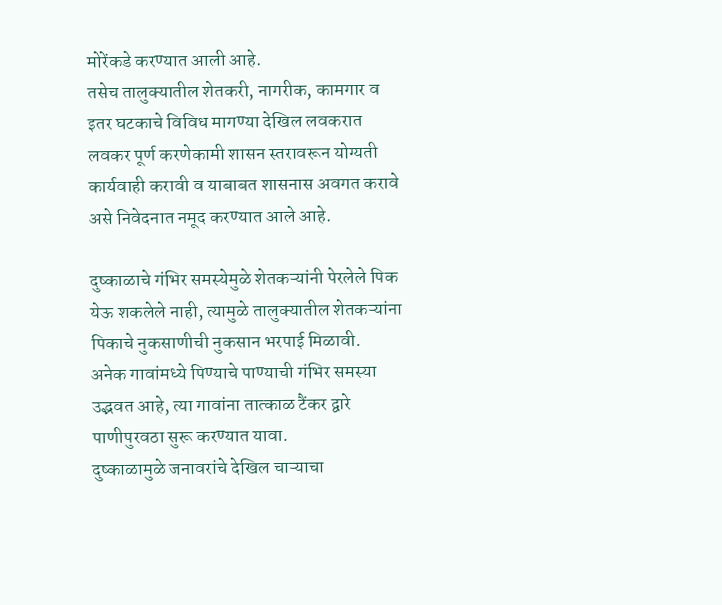मोरेंकडे करण्यात आली आहे.
तसेच तालुक्यातील शेतकरी, नागरीक, कामगार व इतर घटकाचे विविध मागण्या देखिल लवकरात
लवकर पूर्ण करणेकामी शासन स्तरावरून योग्यती कार्यवाही करावी व याबाबत शासनास अवगत करावे असे निवेदनात नमूद करण्यात आले आहे.

दुष्काळाचे गंभिर समस्येमुळे शेतकऱ्यांनी पेरलेले पिक येऊ शकलेले नाही, त्यामुळे तालुक्यातील शेतकऱ्यांना पिकाचे नुकसाणीची नुकसान भरपाई मिळावी.
अनेक गावांमध्ये पिण्याचे पाण्याची गंभिर समस्या उद्भवत आहे, त्या गावांना तात्काळ टैंकर द्वारे पाणीपुरवठा सुरू करण्यात यावा.
दुष्काळामुळे जनावरांचे देखिल चाऱ्याचा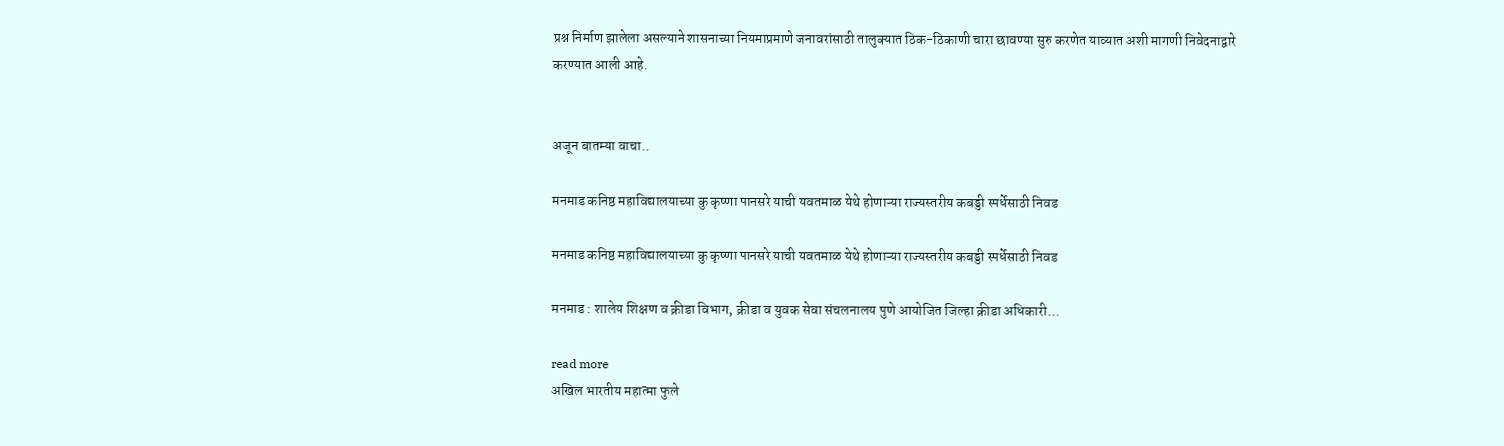प्रश्न निर्माण झालेला असल्याने शासनाच्या नियमाप्रमाणे जनावरांसाठी तालुक्यात ठिक-ठिकाणी चारा छावण्या सुरु करणेत याव्यात अशी मागणी निवेदनाद्वारे करण्यात आली आहे.


अजून बातम्या वाचा..

मनमाड कनिष्ठ महाविद्यालयाच्या कु कृष्णा पानसरे याची यवतमाळ येथे होणाऱ्या राज्यस्तरीय कबड्डी स्पर्धेसाठी निवड

मनमाड कनिष्ठ महाविद्यालयाच्या कु कृष्णा पानसरे याची यवतमाळ येथे होणाऱ्या राज्यस्तरीय कबड्डी स्पर्धेसाठी निवड

मनमाड : शालेय शिक्षण व क्रीडा विभाग, क्रीडा व युवक सेवा संचलनालय पुणे आयोजित जिल्हा क्रीडा अधिकारी...

read more
अखिल भारतीय महात्मा फुले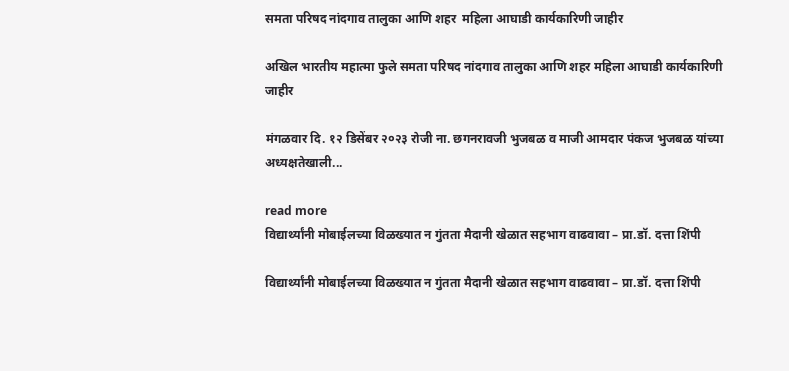समता परिषद नांदगाव तालुका आणि शहर  महिला आघाडी कार्यकारिणी जाहीर

अखिल भारतीय महात्मा फुले समता परिषद नांदगाव तालुका आणि शहर महिला आघाडी कार्यकारिणी जाहीर

मंगळवार दि. १२ डिसेंबर २०२३ रोजी ना. छगनरावजी भुजबळ व माजी आमदार पंकज भुजबळ यांच्या अध्यक्षतेखाली...

read more
विद्यार्थ्यांनी मोबाईलच्या विळख्यात न गुंतता मैदानी खेळात सहभाग वाढवावा – प्रा.डॉ. दत्ता शिंपी

विद्यार्थ्यांनी मोबाईलच्या विळख्यात न गुंतता मैदानी खेळात सहभाग वाढवावा – प्रा.डॉ. दत्ता शिंपी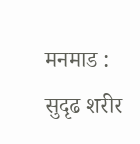मनमाड : सुदृढ शरीर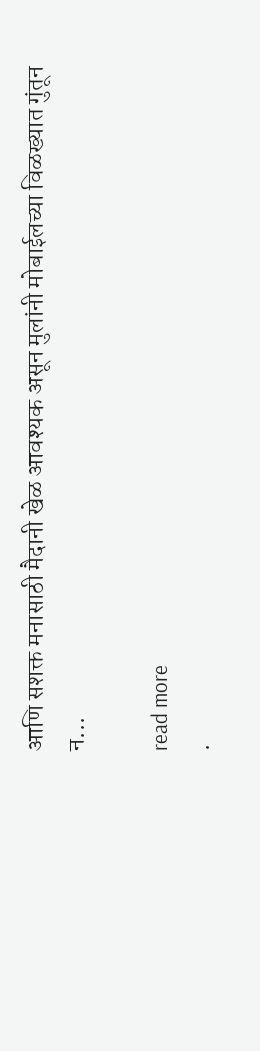आणि सशक्त मनासाठी मैदानी खेळ आवश्यक असून मुलांनी मोबाईलच्या विळख्यात गुंतून न...

read more
.